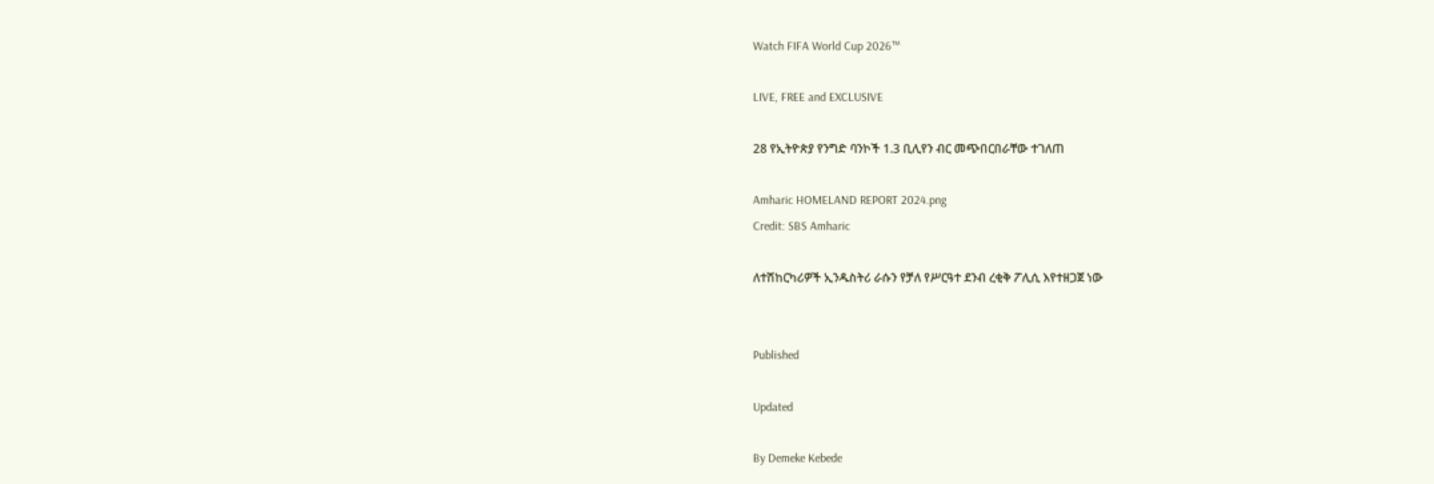Watch FIFA World Cup 2026™

LIVE, FREE and EXCLUSIVE

28 የኢትዮጵያ የንግድ ባንኮች 1.3 ቢሊየን ብር መጭበርበራቸው ተገለጠ

Amharic HOMELAND REPORT 2024.png
Credit: SBS Amharic

ለተሽከርካሪዎች ኢንዱስትሪ ራሱን የቻለ የሥርዓተ ደንብ ረቂቅ ፖሊሲ እየተዘጋጀ ነው


Published

Updated

By Demeke Kebede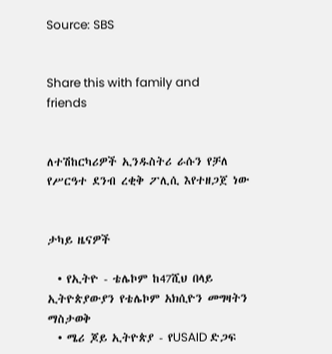Source: SBS


Share this with family and friends


ለተሽከርካሪዎች ኢንዱስትሪ ራሱን የቻለ የሥርዓተ ደንብ ረቂቅ ፖሊሲ እየተዘጋጀ ነው


ታካይ ዜናዎች

  • የኢትዮ - ቴሌኮም ከ47ሺህ በላይ ኢትዮጵያውያን የቴሌኮም አክሲዮን መግዛትን ማስታወቅ
  • ሜሪ ጆይ ኢትዮጵያ - የUSAID ድጋፍ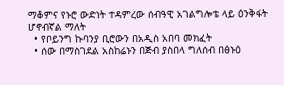ማቆምና የኑሮ ውድነት ተዳምረው ሰብዓዊ አገልግሎቴ ላይ ዕንቅፋት ሆኖብኛል ማለት
  • የቦይንግ ኩባንያ ቢሮውን በአዲስ አበባ መክፈት
  • ሰው በማስገደል አስከሬኑን በጅብ ያስበላ ግለሰብ በፅኑዕ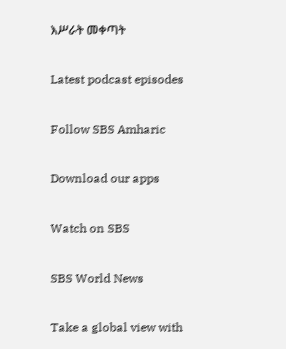እሥራት መቀጣት

Latest podcast episodes

Follow SBS Amharic

Download our apps

Watch on SBS

SBS World News

Take a global view with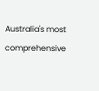Australia's most comprehensive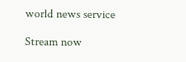world news service

Stream now